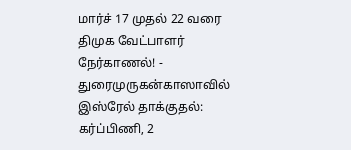மார்ச் 17 முதல் 22 வரை திமுக வேட்பாளர் நேர்காணல்! - துரைமுருகன்காஸாவில் இஸ்ரேல் தாக்குதல்: கர்ப்பிணி, 2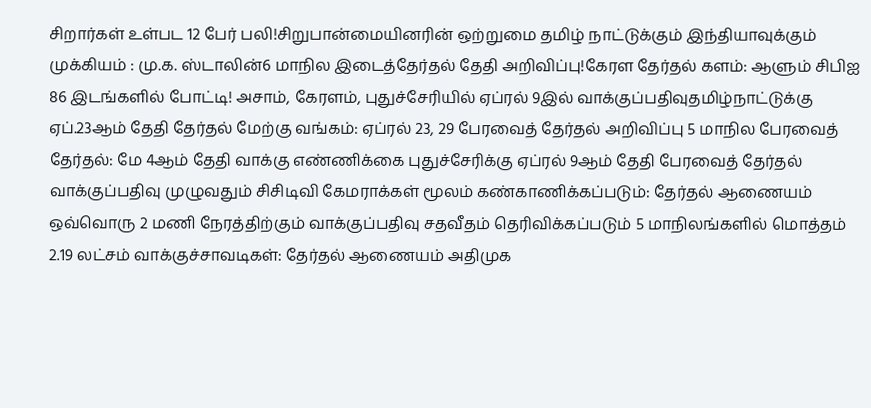சிறார்கள் உள்பட 12 பேர் பலி!சிறுபான்மையினரின் ஒற்றுமை தமிழ் நாட்டுக்கும் இந்தியாவுக்கும் முக்கியம் : மு.க. ஸ்டாலின்6 மாநில இடைத்தேர்தல் தேதி அறிவிப்பு!கேரள தேர்தல் களம்: ஆளும் சிபிஐ 86 இடங்களில் போட்டி! அசாம், கேரளம், புதுச்சேரியில் ஏப்ரல் 9இல் வாக்குப்பதிவுதமிழ்நாட்டுக்கு ஏப்.23ஆம் தேதி தேர்தல் மேற்கு வங்கம்: ஏப்ரல் 23, 29 பேரவைத் தேர்தல் அறிவிப்பு 5 மாநில பேரவைத் தேர்தல்: மே 4ஆம் தேதி வாக்கு எண்ணிக்கை புதுச்சேரிக்கு ஏப்ரல் 9ஆம் தேதி பேரவைத் தேர்தல் வாக்குப்பதிவு முழுவதும் சிசிடிவி கேமராக்கள் மூலம் கண்காணிக்கப்படும்: தேர்தல் ஆணையம் ஒவ்வொரு 2 மணி நேரத்திற்கும் வாக்குப்பதிவு சதவீதம் தெரிவிக்கப்படும் 5 மாநிலங்களில் மொத்தம் 2.19 லட்சம் வாக்குச்சாவடிகள்: தேர்தல் ஆணையம் அதிமுக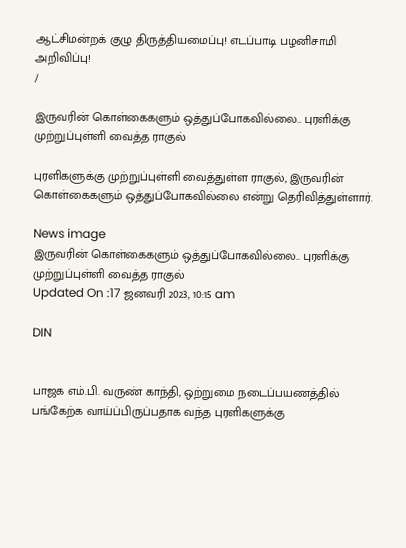ஆட்சிமன்றக் குழு திருத்தியமைப்பு! எடப்பாடி பழனிசாமி அறிவிப்பு!
/

இருவரின் கொள்கைகளும் ஒத்துப்போகவில்லை.. புரளிக்கு முற்றுப்புள்ளி வைத்த ராகுல்

புரளிகளுக்கு முற்றுப்புள்ளி வைத்துள்ள ராகுல், இருவரின் கொள்கைகளும் ஒத்துப்போகவில்லை என்று தெரிவித்துள்ளார்.

News image
இருவரின் கொள்கைகளும் ஒத்துப்போகவில்லை.. புரளிக்கு முற்றுப்புள்ளி வைத்த ராகுல்
Updated On :17 ஜனவரி 2023, 10:15 am

DIN


பாஜக எம்.பி. வருண் காந்தி, ஒற்றுமை நடைப்பயணத்தில் பங்கேற்க வாய்ப்பிருப்பதாக வந்த புரளிகளுக்கு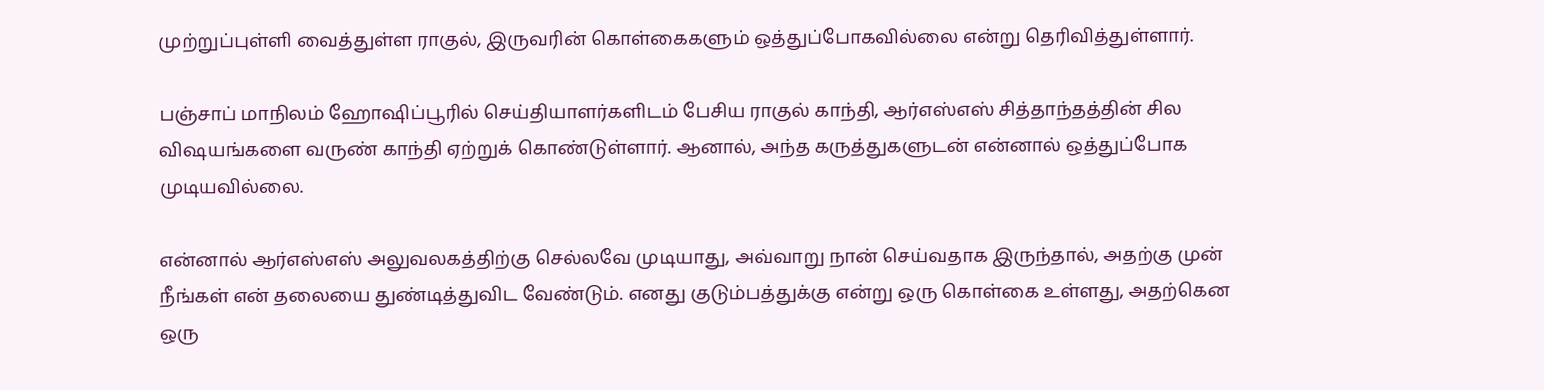முற்றுப்புள்ளி வைத்துள்ள ராகுல், இருவரின் கொள்கைகளும் ஒத்துப்போகவில்லை என்று தெரிவித்துள்ளார்.

பஞ்சாப் மாநிலம் ஹோஷிப்பூரில் செய்தியாளர்களிடம் பேசிய ராகுல் காந்தி, ஆர்எஸ்எஸ் சித்தாந்தத்தின் சில விஷயங்களை வருண் காந்தி ஏற்றுக் கொண்டுள்ளார். ஆனால், அந்த கருத்துகளுடன் என்னால் ஒத்துப்போக முடியவில்லை.

என்னால் ஆர்எஸ்எஸ் அலுவலகத்திற்கு செல்லவே முடியாது, அவ்வாறு நான் செய்வதாக இருந்தால், அதற்கு முன் நீங்கள் என் தலையை துண்டித்துவிட வேண்டும். எனது குடும்பத்துக்கு என்று ஒரு கொள்கை உள்ளது, அதற்கென ஒரு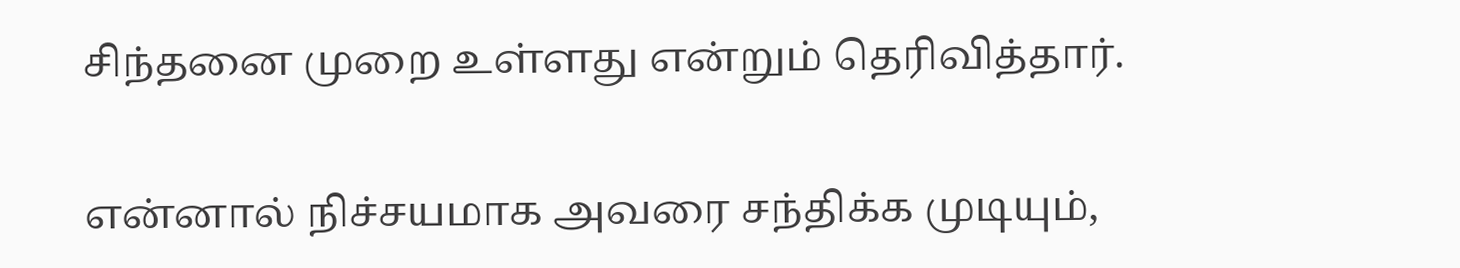சிந்தனை முறை உள்ளது என்றும் தெரிவித்தார்.

என்னால் நிச்சயமாக அவரை சந்திக்க முடியும்,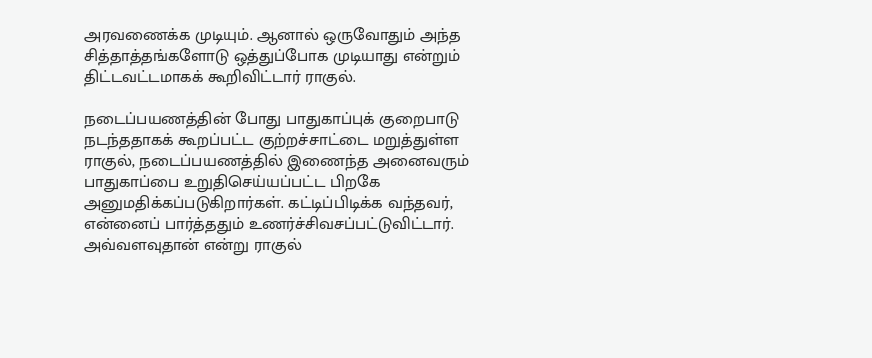அரவணைக்க முடியும். ஆனால் ஒருவோதும் அந்த சித்தாத்தங்களோடு ஒத்துப்போக முடியாது என்றும் திட்டவட்டமாகக் கூறிவிட்டார் ராகுல்.

நடைப்பயணத்தின் போது பாதுகாப்புக் குறைபாடு நடந்ததாகக் கூறப்பட்ட குற்றச்சாட்டை மறுத்துள்ள ராகுல், நடைப்பயணத்தில் இணைந்த அனைவரும் பாதுகாப்பை உறுதிசெய்யப்பட்ட பிறகே அனுமதிக்கப்படுகிறார்கள். கட்டிப்பிடிக்க வந்தவர், என்னைப் பார்த்ததும் உணர்ச்சிவசப்பட்டுவிட்டார். அவ்வளவுதான் என்று ராகுல்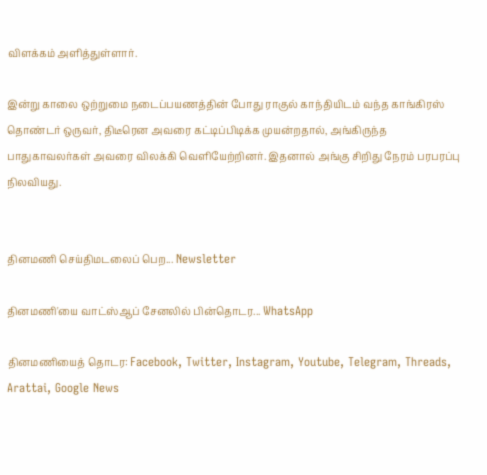விளக்கம் அளித்துள்ளார்.

இன்று காலை ஒற்றுமை நடைப்பயணத்தின் போது ராகுல் காந்தியிடம் வந்த காங்கிரஸ் தொண்டர் ஒருவர், திடீரென அவரை கட்டிப்பிடிக்க முயன்றதால், அங்கிருந்த பாதுகாவலர்கள் அவரை விலக்கி வெளியேற்றினர். இதனால் அங்கு சிறிது நேரம் பரபரப்பு நிலவியது.


தினமணி செய்திமடலைப் பெற... Newsletter

தினமணி'யை வாட்ஸ்ஆப் சேனலில் பின்தொடர... WhatsApp

தினமணியைத் தொடர: Facebook, Twitter, Instagram, Youtube, Telegram, Threads, Arattai, Google News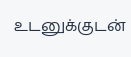உடனுக்குடன்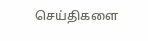செய்திகளை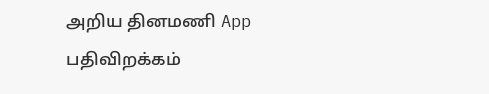அறிய தினமணி App பதிவிறக்கம்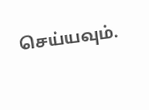செய்யவும்.